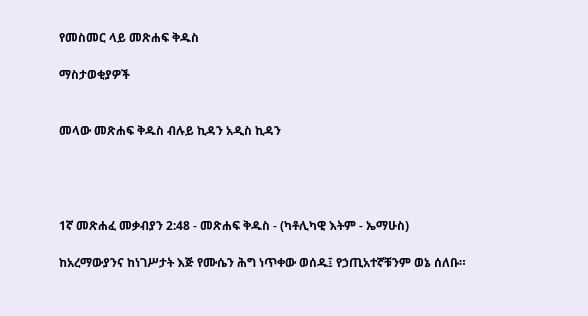የመስመር ላይ መጽሐፍ ቅዱስ

ማስታወቂያዎች


መላው መጽሐፍ ቅዱስ ብሉይ ኪዳን አዲስ ኪዳን




1ኛ መጽሐፈ መቃብያን 2:48 - መጽሐፍ ቅዱስ - (ካቶሊካዊ እትም - ኤማሁስ)

ከአረማውያንና ከነገሥታት እጅ የሙሴን ሕግ ነጥቀው ወሰዱ፤ የኃጢአተኛቹንም ወኔ ሰለቡ።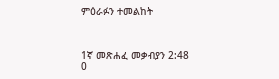ምዕራፉን ተመልከት



1ኛ መጽሐፈ መቃብያን 2:48
0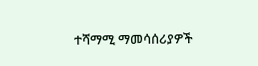ተሻማሚ ማመሳሰሪያዎች